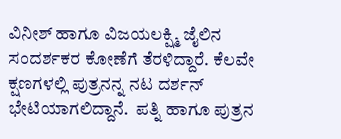ವಿನೀಶ್ ಹಾಗೂ ವಿಜಯಲಕ್ಷ್ಮಿ ಜೈಲಿನ ಸಂದರ್ಶಕರ ಕೋಣೆಗೆ ತೆರಳಿದ್ದಾರೆ. ಕೆಲವೇ ಕ್ಷಣಗಳಲ್ಲಿ ಪುತ್ರನನ್ನ ನಟ ದರ್ಶನ್ ಭೇಟಿಯಾಗಲಿದ್ದಾನೆ.  ಪತ್ನಿ ಹಾಗೂ ಪುತ್ರನ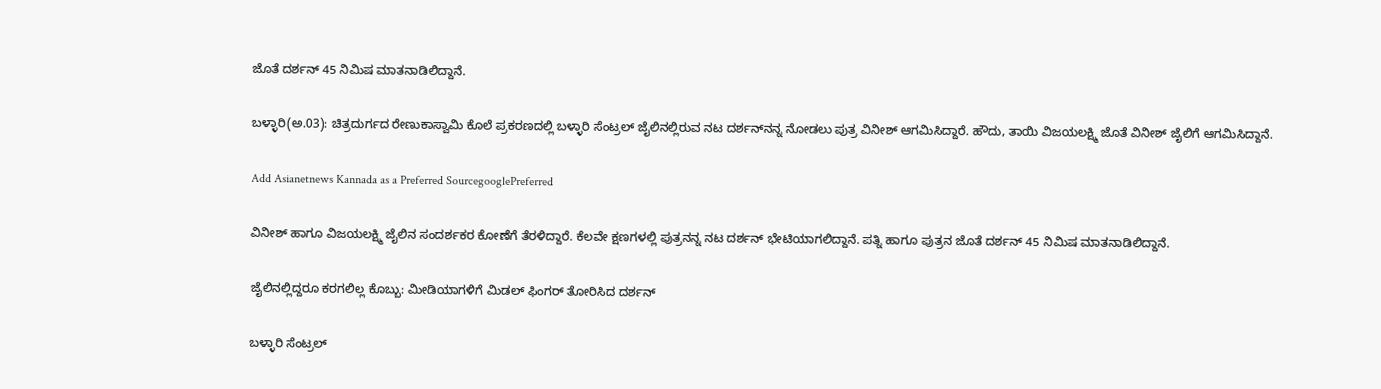ಜೊತೆ ದರ್ಶನ್ 45 ನಿಮಿಷ ಮಾತನಾಡಿಲಿದ್ದಾನೆ.

ಬಳ್ಳಾರಿ(ಅ.03): ಚಿತ್ರದುರ್ಗದ ರೇಣುಕಾಸ್ವಾಮಿ ಕೊಲೆ ಪ್ರಕರಣದಲ್ಲಿ ಬಳ್ಳಾರಿ ಸೆಂಟ್ರಲ್ ಜೈಲಿನಲ್ಲಿರುವ ನಟ ದರ್ಶನ್‌ನನ್ನ ನೋಡಲು ಪುತ್ರ ವಿನೀಶ್ ಆಗಮಿಸಿದ್ದಾರೆ. ಹೌದು, ತಾಯಿ ವಿಜಯಲಕ್ಷ್ಮಿ ಜೊತೆ ವಿನೀಶ್ ಜೈಲಿಗೆ ಆಗಮಿಸಿದ್ದಾನೆ.

Add Asianetnews Kannada as a Preferred SourcegooglePreferred

ವಿನೀಶ್ ಹಾಗೂ ವಿಜಯಲಕ್ಷ್ಮಿ ಜೈಲಿನ ಸಂದರ್ಶಕರ ಕೋಣೆಗೆ ತೆರಳಿದ್ದಾರೆ. ಕೆಲವೇ ಕ್ಷಣಗಳಲ್ಲಿ ಪುತ್ರನನ್ನ ನಟ ದರ್ಶನ್ ಭೇಟಿಯಾಗಲಿದ್ದಾನೆ. ಪತ್ನಿ ಹಾಗೂ ಪುತ್ರನ ಜೊತೆ ದರ್ಶನ್ 45 ನಿಮಿಷ ಮಾತನಾಡಿಲಿದ್ದಾನೆ.

ಜೈಲಿನಲ್ಲಿದ್ದರೂ ಕರಗಲಿಲ್ಲ ಕೊಬ್ಬು: ಮೀಡಿಯಾಗಳಿಗೆ ಮಿಡಲ್ ಫಿಂಗರ್ ತೋರಿಸಿದ ದರ್ಶನ್

ಬಳ್ಳಾರಿ ಸೆಂಟ್ರಲ್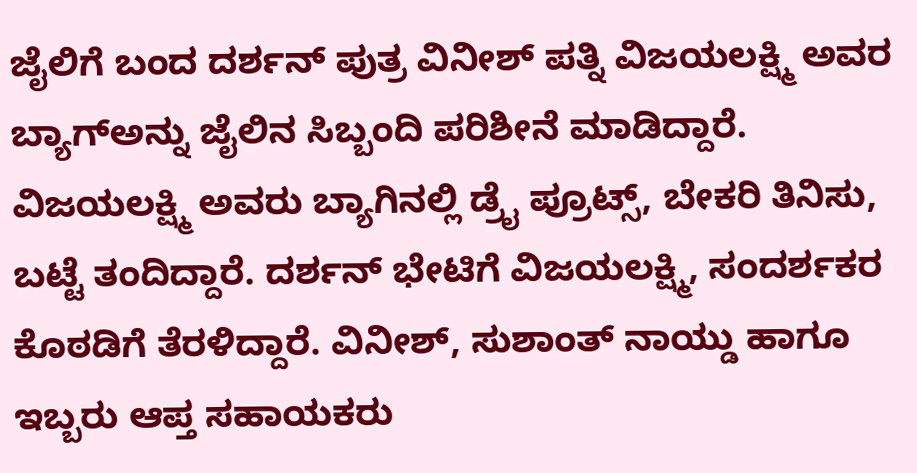ಜೈಲಿಗೆ ಬಂದ ದರ್ಶನ್ ಪುತ್ರ ವಿನೀಶ್ ಪತ್ನಿ ವಿಜಯಲಕ್ಷ್ಮಿ ಅವರ ಬ್ಯಾಗ್‌ಅನ್ನು ಜೈಲಿನ ಸಿಬ್ಬಂದಿ ಪರಿಶೀನೆ ಮಾಡಿದ್ದಾರೆ. ವಿಜಯಲಕ್ಷ್ಮಿ ಅವರು ಬ್ಯಾಗಿನಲ್ಲಿ ಡ್ರೈ ಪ್ರೂಟ್ಸ್, ಬೇಕರಿ ತಿನಿಸು, ಬಟ್ಟೆ ತಂದಿದ್ದಾರೆ. ದರ್ಶನ್ ಭೇಟಿಗೆ ವಿಜಯಲಕ್ಷ್ಮಿ, ಸಂದರ್ಶಕರ ಕೊಠಡಿಗೆ ತೆರಳಿದ್ದಾರೆ. ವಿನೀಶ್, ಸುಶಾಂತ್ ನಾಯ್ಡು ಹಾಗೂ ಇಬ್ಬರು ಆಪ್ತ ಸಹಾಯಕರು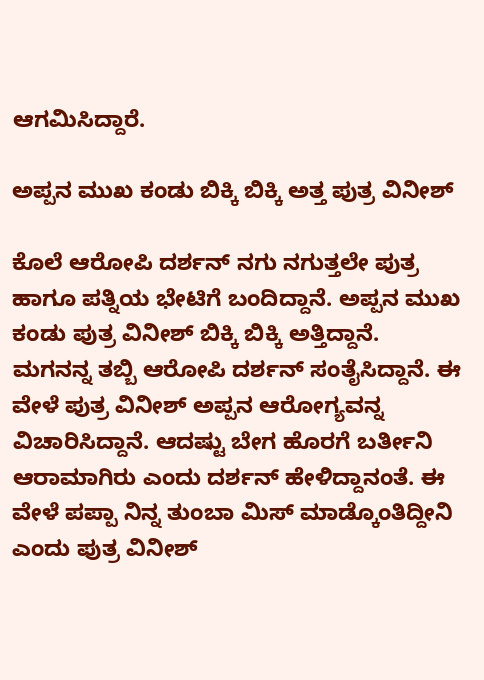ಆಗಮಿಸಿದ್ದಾರೆ.

ಅಪ್ಪನ ಮುಖ ಕಂಡು ಬಿಕ್ಕಿ ಬಿಕ್ಕಿ ಅತ್ತ ಪುತ್ರ ವಿನೀಶ್

ಕೊಲೆ ಆರೋಪಿ ದರ್ಶನ್ ನಗು ನಗುತ್ತಲೇ ಪುತ್ರ ಹಾಗೂ ಪತ್ನಿಯ ಭೇಟಿಗೆ ಬಂದಿದ್ದಾನೆ. ಅಪ್ಪನ ಮುಖ ಕಂಡು ಪುತ್ರ ವಿನೀಶ್ ಬಿಕ್ಕಿ ಬಿಕ್ಕಿ ಅತ್ತಿದ್ದಾನೆ. ಮಗನನ್ನ ತಬ್ಬಿ ಆರೋಪಿ ದರ್ಶನ್ ಸಂತೈಸಿದ್ದಾನೆ. ಈ ವೇಳೆ ಪುತ್ರ ವಿನೀಶ್ ಅಪ್ಪನ ಆರೋಗ್ಯವನ್ನ ವಿಚಾರಿಸಿದ್ದಾನೆ. ಆದಷ್ಟು ಬೇಗ ಹೊರಗೆ ಬರ್ತೀನಿ ಆರಾಮಾಗಿರು ಎಂದು ದರ್ಶನ್ ಹೇಳಿದ್ದಾನಂತೆ. ಈ ವೇಳೆ ಪಪ್ಪಾ ನಿನ್ನ ತುಂಬಾ ಮಿಸ್ ಮಾಡ್ಕೊಂತಿದ್ದೀನಿ ಎಂದು ಪುತ್ರ ವಿನೀಶ್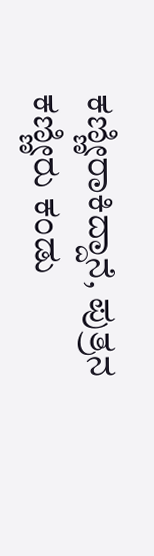ಕಣ್ಣೀರಾಕಿದ್ದಾನೆ, ಪುತ್ರನ ಕಣ್ಣೀರು ಕಂಡು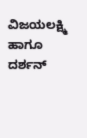ವಿಜಯಲಕ್ಷ್ಮಿ ಹಾಗೂ ದರ್ಶನ್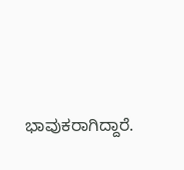ಭಾವುಕರಾಗಿದ್ದಾರೆ.